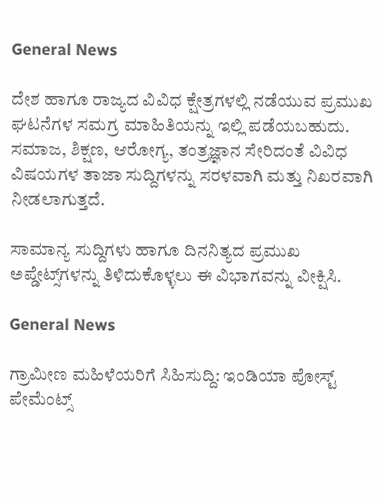General News

ದೇಶ ಹಾಗೂ ರಾಜ್ಯದ ವಿವಿಧ ಕ್ಷೇತ್ರಗಳಲ್ಲಿ ನಡೆಯುವ ಪ್ರಮುಖ ಘಟನೆಗಳ ಸಮಗ್ರ ಮಾಹಿತಿಯನ್ನು ಇಲ್ಲಿ ಪಡೆಯಬಹುದು. ಸಮಾಜ, ಶಿಕ್ಷಣ, ಆರೋಗ್ಯ, ತಂತ್ರಜ್ಞಾನ ಸೇರಿದಂತೆ ವಿವಿಧ ವಿಷಯಗಳ ತಾಜಾ ಸುದ್ದಿಗಳನ್ನು ಸರಳವಾಗಿ ಮತ್ತು ನಿಖರವಾಗಿ ನೀಡಲಾಗುತ್ತದೆ.

ಸಾಮಾನ್ಯ ಸುದ್ದಿಗಳು ಹಾಗೂ ದಿನನಿತ್ಯದ ಪ್ರಮುಖ ಅಪ್ಡೇಟ್ಸ್‌ಗಳನ್ನು ತಿಳಿದುಕೊಳ್ಳಲು ಈ ವಿಭಾಗವನ್ನು ವೀಕ್ಷಿಸಿ.

General News

ಗ್ರಾಮೀಣ ಮಹಿಳೆಯರಿಗೆ ಸಿಹಿಸುದ್ದಿ: ಇಂಡಿಯಾ ಪೋಸ್ಟ್ ಪೇಮೆಂಟ್ಸ್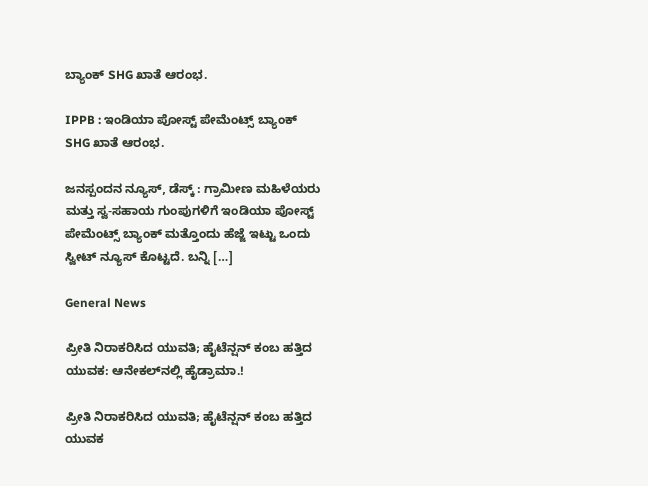ಬ್ಯಾಂಕ್ SHG ಖಾತೆ ಆರಂಭ.

IPPB : ಇಂಡಿಯಾ ಪೋಸ್ಟ್ ಪೇಮೆಂಟ್ಸ್ ಬ್ಯಾಂಕ್ SHG ಖಾತೆ ಆರಂಭ.

ಜನಸ್ಪಂದನ ನ್ಯೂಸ್‌, ಡೆಸ್ಕ್‌ : ಗ್ರಾಮೀಣ ಮಹಿಳೆಯರು ಮತ್ತು ಸ್ವ-ಸಹಾಯ ಗುಂಪುಗಳಿಗೆ ಇಂಡಿಯಾ ಪೋಸ್ಟ್ ಪೇಮೆಂಟ್ಸ್ ಬ್ಯಾಂಕ್ ಮತ್ತೊಂದು ಹೆಜ್ಜೆ ಇಟ್ಟು ಒಂದು ಸ್ವೀಟ್‌ ನ್ಯೂಸ್‌ ಕೊಟ್ಟದೆ. ಬನ್ನಿ […]

General News

ಪ್ರೀತಿ ನಿರಾಕರಿಸಿದ ಯುವತಿ; ಹೈಟೆನ್ಷನ್ ಕಂಬ ಹತ್ತಿದ ಯುವಕ: ಆನೇಕಲ್‌ನಲ್ಲಿ ಹೈಡ್ರಾಮಾ.!

ಪ್ರೀತಿ ನಿರಾಕರಿಸಿದ ಯುವತಿ; ಹೈಟೆನ್ಷನ್ ಕಂಬ ಹತ್ತಿದ ಯುವಕ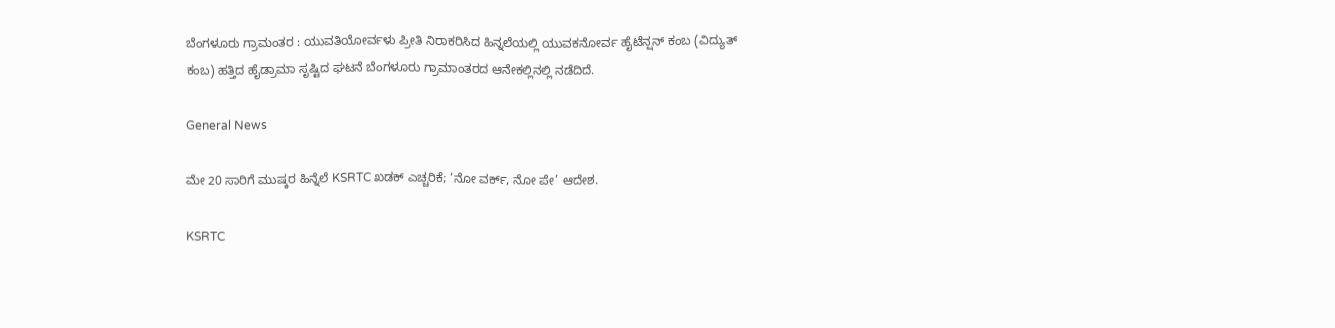ಬೆಂಗಳೂರು ಗ್ರಾಮಂತರ : ಯುವತಿಯೋರ್ವಳು ಪ್ರೀತಿ ನಿರಾಕರಿಸಿದ ಹಿನ್ನಲೆಯಲ್ಲಿ ಯುವಕನೋರ್ವ ಹೈಟೆನ್ಷನ್ ಕಂಬ (ವಿದ್ಯುತ್ ಕಂಬ) ಹತ್ತಿದ ಹೈಡ್ರಾಮಾ ಸೃಷ್ಟಿದ ಘಟನೆ ಬೆಂಗಳೂರು ಗ್ರಾಮಾಂತರದ ಆನೇಕಲ್ಲಿನಲ್ಲಿ ನಡೆದಿದೆ.

General News

ಮೇ 20 ಸಾರಿಗೆ ಮುಷ್ಕರ ಹಿನ್ನೆಲೆ KSRTC ಖಡಕ್ ಎಚ್ಚರಿಕೆ; ‘ನೋ ವರ್ಕ್‌, ನೋ ಪೇ’ ಆದೇಶ.

KSRTC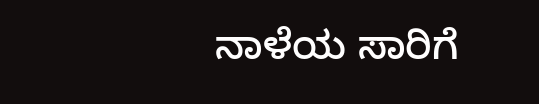ನಾಳೆಯ ಸಾರಿಗೆ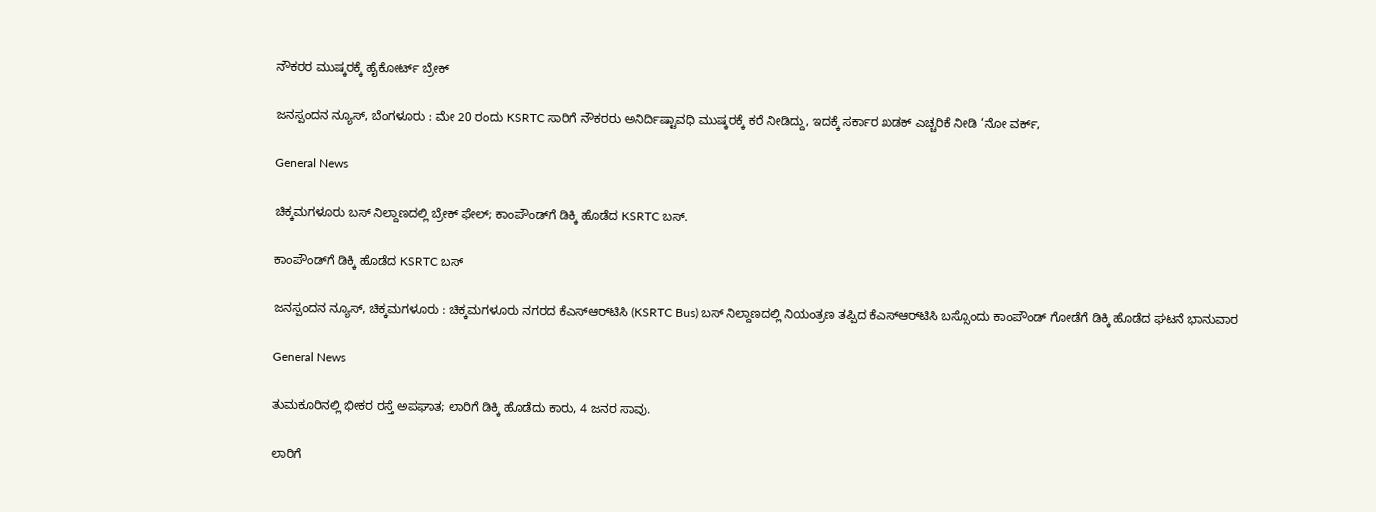ನೌಕರರ ಮುಷ್ಕರಕ್ಕೆ ಹೈಕೋರ್ಟ್ ಬ್ರೇಕ್

ಜನಸ್ಪಂದನ ನ್ಯೂಸ್, ಬೆಂಗಳೂರು : ಮೇ 20 ರಂದು KSRTC ಸಾರಿಗೆ ನೌಕರರು ಅನಿರ್ದಿಷ್ಟಾವಧಿ ಮುಷ್ಕರಕ್ಕೆ ಕರೆ ನೀಡಿದ್ದು, ಇದಕ್ಕೆ ಸರ್ಕಾರ ಖಡಕ್ ಎಚ್ಚರಿಕೆ ನೀಡಿ ‘ನೋ ವರ್ಕ್‌,

General News

ಚಿಕ್ಕಮಗಳೂರು ಬಸ್ ನಿಲ್ದಾಣದಲ್ಲಿ ಬ್ರೇಕ್ ಫೇಲ್; ಕಾಂಪೌಂಡ್‌ಗೆ ಡಿಕ್ಕಿ ಹೊಡೆದ KSRTC ಬಸ್.

ಕಾಂಪೌಂಡ್‌ಗೆ ಡಿಕ್ಕಿ ಹೊಡೆದ KSRTC ಬಸ್

ಜನಸ್ಪಂದನ ನ್ಯೂಸ್‌, ಚಿಕ್ಕಮಗಳೂರು : ಚಿಕ್ಕಮಗಳೂರು ನಗರದ ಕೆಎಸ್‌ಆರ್‌ಟಿಸಿ (KSRTC Bus) ಬಸ್ ನಿಲ್ದಾಣದಲ್ಲಿ ನಿಯಂತ್ರಣ ತಪ್ಪಿದ ಕೆಎಸ್‌ಆರ್‌ಟಿಸಿ ಬಸ್ಸೊಂದು ಕಾಂಪೌಂಡ್ ಗೋಡೆಗೆ ಡಿಕ್ಕಿ ಹೊಡೆದ ಘಟನೆ ಭಾನುವಾರ

General News

ತುಮಕೂರಿನಲ್ಲಿ ಭೀಕರ ರಸ್ತೆ ಅಪಘಾತ; ಲಾರಿಗೆ ಡಿಕ್ಕಿ ಹೊಡೆದು ಕಾರು, 4 ಜನರ ಸಾವು.

ಲಾರಿಗೆ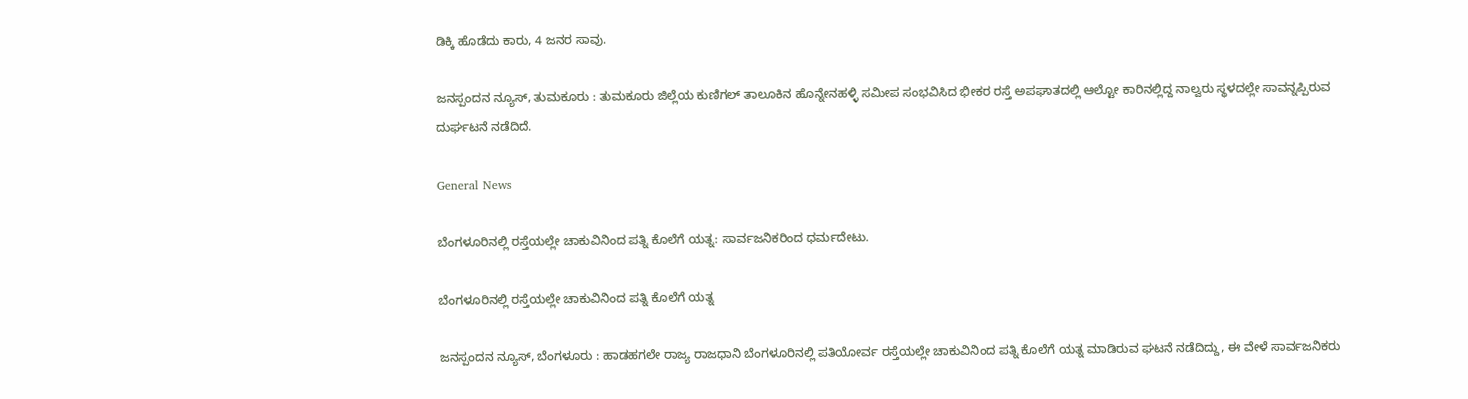ಡಿಕ್ಕಿ ಹೊಡೆದು ಕಾರು, 4 ಜನರ ಸಾವು.

ಜನಸ್ಪಂದನ ನ್ಯೂಸ್‌, ತುಮಕೂರು : ತುಮಕೂರು ಜಿಲ್ಲೆಯ ಕುಣಿಗಲ್ ತಾಲೂಕಿನ ಹೊನ್ನೇನಹಳ್ಳಿ ಸಮೀಪ ಸಂಭವಿಸಿದ ಭೀಕರ ರಸ್ತೆ ಅಪಘಾತದಲ್ಲಿ ಆಲ್ಟೋ ಕಾರಿನಲ್ಲಿದ್ದ ನಾಲ್ವರು ಸ್ಥಳದಲ್ಲೇ ಸಾವನ್ನಪ್ಪಿರುವ ದುರ್ಘಟನೆ ನಡೆದಿದೆ.

General News

ಬೆಂಗಳೂರಿನಲ್ಲಿ ರಸ್ತೆಯಲ್ಲೇ ಚಾಕುವಿನಿಂದ ಪತ್ನಿ ಕೊಲೆಗೆ ಯತ್ನ: ಸಾರ್ವಜನಿಕರಿಂದ ಧರ್ಮದೇಟು.

ಬೆಂಗಳೂರಿನಲ್ಲಿ ರಸ್ತೆಯಲ್ಲೇ ಚಾಕುವಿನಿಂದ ಪತ್ನಿ ಕೊಲೆಗೆ ಯತ್ನ

ಜನಸ್ಪಂದನ ನ್ಯೂಸ್‌, ಬೆಂಗಳೂರು : ಹಾಡಹಗಲೇ ರಾಜ್ಯ ರಾಜಧಾನಿ ಬೆಂಗಳೂರಿನಲ್ಲಿ ಪತಿಯೋರ್ವ ರಸ್ತೆಯಲ್ಲೇ ಚಾಕುವಿನಿಂದ ಪತ್ನಿ ಕೊಲೆಗೆ ಯತ್ನ ಮಾಡಿರುವ ಘಟನೆ ನಡೆದಿದ್ದು, ಈ ವೇಳೆ ಸಾರ್ವಜನಿಕರು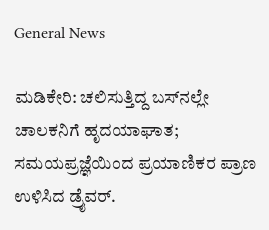General News

ಮಡಿಕೇರಿ: ಚಲಿಸುತ್ತಿದ್ದ ಬಸ್‌ನಲ್ಲೇ ಚಾಲಕನಿಗೆ ಹೃದಯಾಘಾತ; ಸಮಯಪ್ರಜ್ಞೆಯಿಂದ ಪ್ರಯಾಣಿಕರ ಪ್ರಾಣ ಉಳಿಸಿದ ಡ್ರೈವರ್.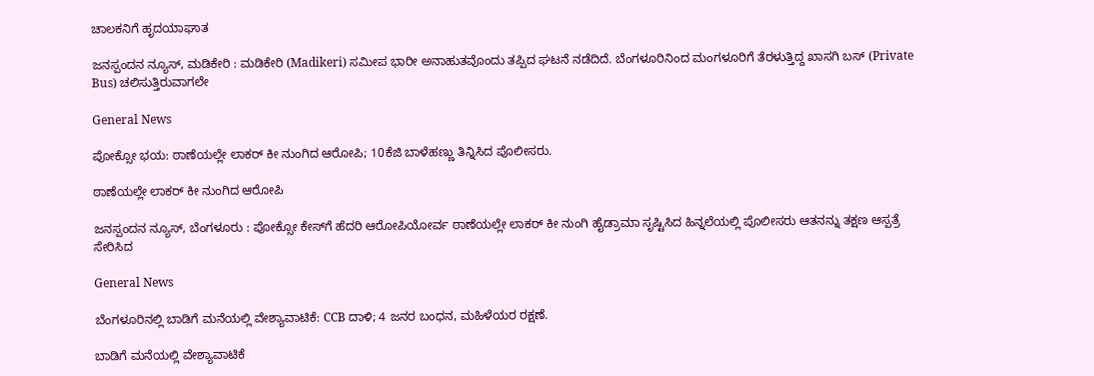ಚಾಲಕನಿಗೆ ಹೃದಯಾಘಾತ

ಜನಸ್ಪಂದನ ನ್ಯೂಸ್‌, ಮಡಿಕೇರಿ : ಮಡಿಕೇರಿ (Madikeri) ಸಮೀಪ ಭಾರೀ ಅನಾಹುತವೊಂದು ತಪ್ಪಿದ ಘಟನೆ ನಡೆದಿದೆ. ಬೆಂಗಳೂರಿನಿಂದ ಮಂಗಳೂರಿಗೆ ತೆರಳುತ್ತಿದ್ದ ಖಾಸಗಿ ಬಸ್‌ (Private Bus) ಚಲಿಸುತ್ತಿರುವಾಗಲೇ

General News

ಪೋಕ್ಸೋ ಭಯ: ಠಾಣೆಯಲ್ಲೇ ಲಾಕರ್ ಕೀ ನುಂಗಿದ ಆರೋಪಿ; 10ಕೆಜಿ ಬಾಳೆಹಣ್ಣು ತಿನ್ನಿಸಿದ ಪೊಲೀಸರು.

ಠಾಣೆಯಲ್ಲೇ ಲಾಕರ್ ಕೀ ನುಂಗಿದ ಆರೋಪಿ

ಜನಸ್ಪಂದನ ನ್ಯೂಸ್‌, ಬೆಂಗಳೂರು : ಪೋಕ್ಸೋ ಕೇಸ್‌ಗೆ ಹೆದರಿ ಆರೋಪಿಯೋರ್ವ ಠಾಣೆಯಲ್ಲೇ ಲಾಕರ್ ಕೀ ನುಂಗಿ ಹೈಡ್ರಾಮಾ ಸೃಷ್ಟಿಸಿದ ಹಿನ್ನಲೆಯಲ್ಲಿ ಪೊಲೀಸರು ಆತನನ್ನು ತಕ್ಷಣ ಆಸ್ಪತ್ರೆ ಸೇರಿಸಿದ

General News

ಬೆಂಗಳೂರಿನಲ್ಲಿ ಬಾಡಿಗೆ ಮನೆಯಲ್ಲಿ ವೇಶ್ಯಾವಾಟಿಕೆ: CCB ದಾಳಿ; 4 ಜನರ ಬಂಧನ, ಮಹಿಳೆಯರ ರಕ್ಷಣೆ.

ಬಾಡಿಗೆ ಮನೆಯಲ್ಲಿ ವೇಶ್ಯಾವಾಟಿಕೆ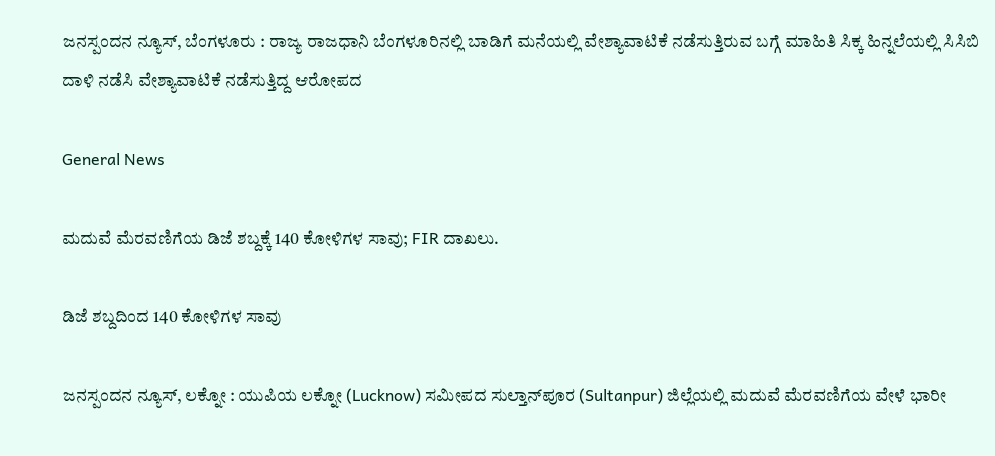ಜನಸ್ಪಂದನ ನ್ಯೂಸ್‌, ಬೆಂಗಳೂರು : ರಾಜ್ಯ ರಾಜಧಾನಿ ಬೆಂಗಳೂರಿನಲ್ಲಿ ಬಾಡಿಗೆ ಮನೆಯಲ್ಲಿ ವೇಶ್ಯಾವಾಟಿಕೆ ನಡೆಸುತ್ತಿರುವ ಬಗ್ಗೆ ಮಾಹಿತಿ ಸಿಕ್ಕ ಹಿನ್ನಲೆಯಲ್ಲಿ ಸಿಸಿಬಿ ದಾಳಿ ನಡೆಸಿ ವೇಶ್ಯಾವಾಟಿಕೆ ನಡೆಸುತ್ತಿದ್ದ ಆರೋಪದ

General News

ಮದುವೆ ಮೆರವಣಿಗೆಯ ಡಿಜೆ ಶಬ್ದಕ್ಕೆ 140 ಕೋಳಿಗಳ ಸಾವು; FIR ದಾಖಲು.

ಡಿಜೆ ಶಬ್ದದಿಂದ 140 ಕೋಳಿಗಳ ಸಾವು

ಜನಸ್ಪಂದನ ನ್ಯೂಸ್‌, ಲಕ್ನೋ : ಯುಪಿಯ ಲಕ್ನೋ (Lucknow) ಸಮೀಪದ ಸುಲ್ತಾನ್‌ಪೂರ (Sultanpur) ಜಿಲ್ಲೆಯಲ್ಲಿ ಮದುವೆ ಮೆರವಣಿಗೆಯ ವೇಳೆ ಭಾರೀ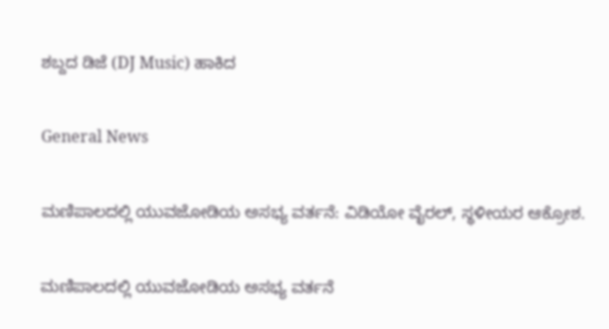ಶಬ್ದದ ಡಿಜೆ (DJ Music) ಹಾಕಿದ

General News

ಮಣಿಪಾಲದಲ್ಲಿ ಯುವಜೋಡಿಯ ಅಸಭ್ಯ ವರ್ತನೆ: ವಿಡಿಯೋ ವೈರಲ್, ಸ್ಥಳೀಯರ ಆಕ್ರೋಶ.

ಮಣಿಪಾಲದಲ್ಲಿ ಯುವಜೋಡಿಯ ಅಸಭ್ಯ ವರ್ತನೆ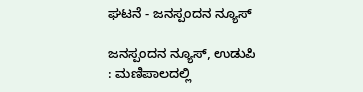ಘಟನೆ - ಜನಸ್ಪಂದನ ನ್ಯೂಸ್

ಜನಸ್ಪಂದನ ನ್ಯೂಸ್‌, ಉಡುಪಿ : ಮಣಿಪಾಲದಲ್ಲಿ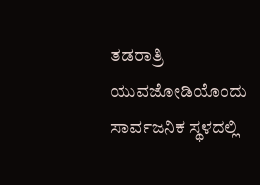ತಡರಾತ್ರಿ ಯುವಜೋಡಿಯೊಂದು ಸಾರ್ವಜನಿಕ ಸ್ಥಳದಲ್ಲಿ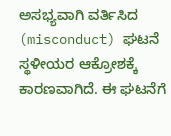ಅಸಭ್ಯವಾಗಿ ವರ್ತಿಸಿದ (misconduct) ಘಟನೆ ಸ್ಥಳೀಯರ ಆಕ್ರೋಶಕ್ಕೆ ಕಾರಣವಾಗಿದೆ. ಈ ಘಟನೆಗೆ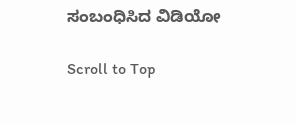ಸಂಬಂಧಿಸಿದ ವಿಡಿಯೋ

Scroll to Top